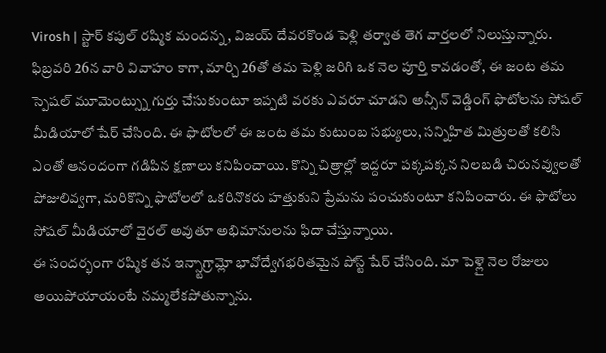Virosh | స్టార్ కపుల్ రష్మిక మందన్న, విజయ్ దేవరకొండ పెళ్లి తర్వాత తెగ వార్తలలో నిలుస్తున్నారు. ఫిబ్రవరి 26న వారి వివాహం కాగా, మార్చి 26తో తమ పెళ్లి జరిగి ఒక నెల పూర్తి కావడంతో, ఈ జంట తమ స్పెషల్ మూమెంట్స్ను గుర్తు చేసుకుంటూ ఇప్పటి వరకు ఎవరూ చూడని అన్సీన్ వెడ్డింగ్ ఫొటోలను సోషల్ మీడియాలో షేర్ చేసింది. ఈ ఫొటోలలో ఈ జంట తమ కుటుంబ సభ్యులు, సన్నిహిత మిత్రులతో కలిసి ఎంతో ఆనందంగా గడిపిన క్షణాలు కనిపించాయి. కొన్ని చిత్రాల్లో ఇద్దరూ పక్కపక్కన నిలబడి చిరునవ్వులతో పోజులివ్వగా, మరికొన్ని ఫొటోలలో ఒకరినొకరు హత్తుకుని ప్రేమను పంచుకుంటూ కనిపించారు. ఈ ఫొటోలు సోషల్ మీడియాలో వైరల్ అవుతూ అభిమానులను ఫిదా చేస్తున్నాయి.
ఈ సందర్భంగా రష్మిక తన ఇన్స్టాగ్రామ్లో భావోద్వేగభరితమైన పోస్ట్ షేర్ చేసింది. మా పెళ్లై నెల రోజులు అయిపోయాయంటే నమ్మలేకపోతున్నాను.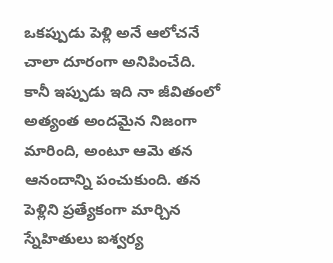ఒకప్పుడు పెళ్లి అనే ఆలోచనే చాలా దూరంగా అనిపించేది. కానీ ఇప్పుడు ఇది నా జీవితంలో అత్యంత అందమైన నిజంగా మారింది, అంటూ ఆమె తన ఆనందాన్ని పంచుకుంది. తన పెళ్లిని ప్రత్యేకంగా మార్చిన స్నేహితులు ఐశ్వర్య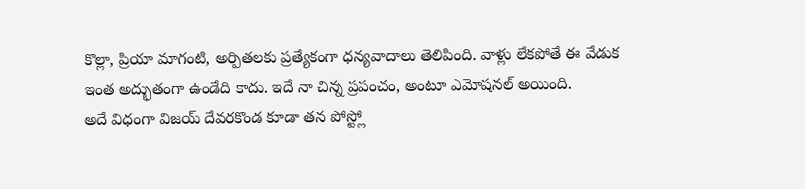కొల్లా, ప్రియా మాగంటి, అర్పితలకు ప్రత్యేకంగా ధన్యవాదాలు తెలిపింది. వాళ్లు లేకపోతే ఈ వేడుక ఇంత అద్భుతంగా ఉండేది కాదు. ఇదే నా చిన్న ప్రపంచం, అంటూ ఎమోషనల్ అయింది.
అదే విధంగా విజయ్ దేవరకొండ కూడా తన పోస్ట్లో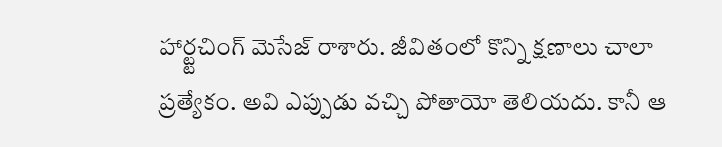హార్ట్టచింగ్ మెసేజ్ రాశారు. జీవితంలో కొన్ని క్షణాలు చాలా ప్రత్యేకం. అవి ఎప్పుడు వచ్చి పోతాయో తెలియదు. కానీ ఆ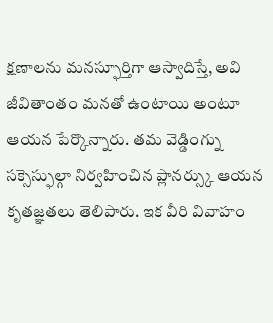క్షణాలను మనస్ఫూర్తిగా ఆస్వాదిస్తే, అవి జీవితాంతం మనతో ఉంటాయి అంటూ ఆయన పేర్కొన్నారు. తమ వెడ్డింగ్ను సక్సెస్ఫుల్గా నిర్వహించిన ప్లానర్స్కు ఆయన కృతజ్ఞతలు తెలిపారు. ఇక వీరి వివాహం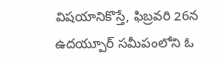విషయానికొస్తే, ఫిబ్రవరి 26న ఉదయ్పూర్ సమీపంలోని ఓ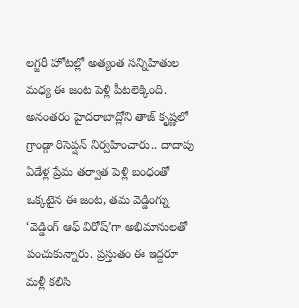లగ్జరీ హోటల్లో అత్యంత సన్నిహితుల మధ్య ఈ జంట పెళ్లి పీటలెక్కింది. అనంతరం హైదరాబాద్లోని తాజ్ కృష్ణలో గ్రాండ్గా రిసెప్షన్ నిర్వహించారు.. దాదాపు ఏడేళ్ల ప్రేమ తర్వాత పెళ్లి బంధంతో ఒక్కటైన ఈ జంట, తమ వెడ్డింగ్ను ‘వెడ్డింగ్ ఆఫ్ విరోష్’గా అభిమానులతో పంచుకున్నారు. ప్రస్తుతం ఈ ఇద్దరూ మళ్లీ కలిసి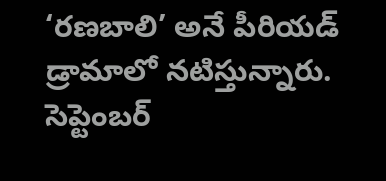‘రణబాలి’ అనే పీరియడ్ డ్రామాలో నటిస్తున్నారు. సెప్టెంబర్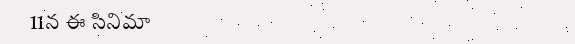11న ఈ సినిమా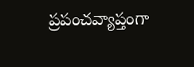ప్రపంచవ్యాప్తంగా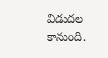విడుదల కానుంది.